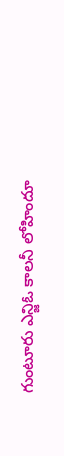గుంటూరు ఎన్జిఓ కాలనీ లోహిందూ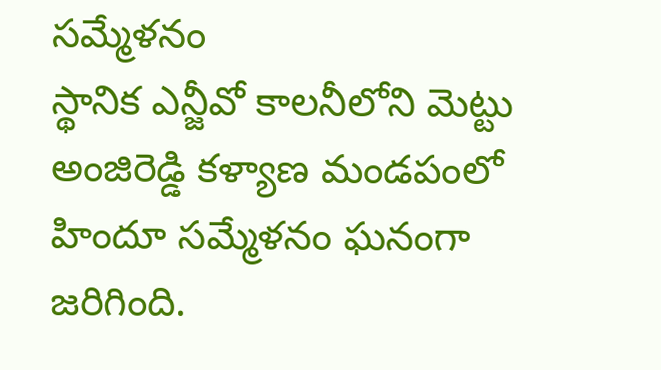సమ్మేళనం
స్థానిక ఎన్జీవో కాలనీలోని మెట్టు అంజిరెడ్డి కళ్యాణ మండపంలో హిందూ సమ్మేళనం ఘనంగా జరిగింది.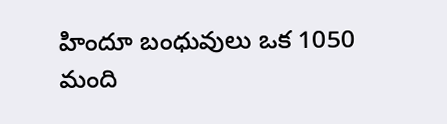హిందూ బంధువులు ఒక 1050 మంది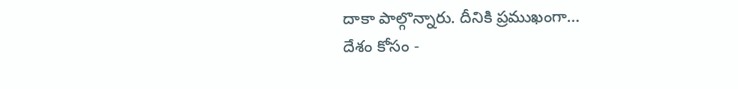దాకా పాల్గొన్నారు. దీనికి ప్రముఖంగా…
దేశం కోసం -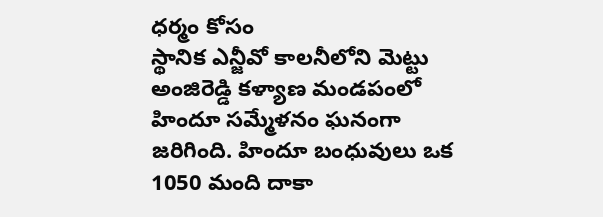ధర్మం కోసం
స్థానిక ఎన్జీవో కాలనీలోని మెట్టు అంజిరెడ్డి కళ్యాణ మండపంలో హిందూ సమ్మేళనం ఘనంగా జరిగింది. హిందూ బంధువులు ఒక 1050 మంది దాకా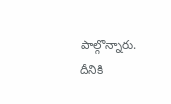పాల్గొన్నారు. దీనికి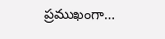ప్రముఖంగా…